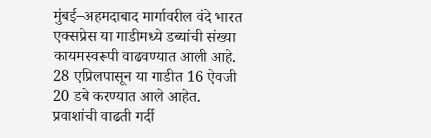मुंबई–अहमदाबाद मार्गावरील वंदे भारत एक्सप्रेस या गाडीमध्ये डब्यांची संख्या कायमस्वरूपी वाढवण्यात आली आहे. 28 एप्रिलपासून या गाडीत 16 ऐवजी 20 डबे करण्यात आले आहेत.
प्रवाशांची वाढती गर्दी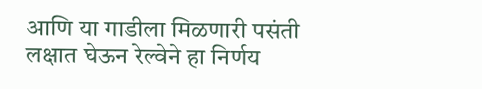आणि या गाडीला मिळणारी पसंती लक्षात घेऊन रेल्वेने हा निर्णय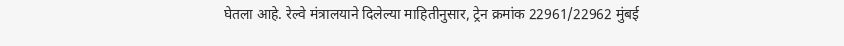घेतला आहे. रेल्वे मंत्रालयाने दिलेल्या माहितीनुसार, ट्रेन क्रमांक 22961/22962 मुंबई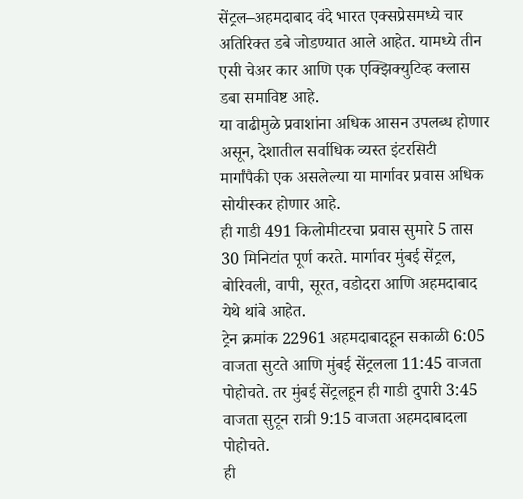सेंट्रल–अहमदाबाद वंदे भारत एक्सप्रेसमध्ये चार अतिरिक्त डबे जोडण्यात आले आहेत. यामध्ये तीन एसी चेअर कार आणि एक एक्झिक्युटिव्ह क्लास डबा समाविष्ट आहे.
या वाढीमुळे प्रवाशांना अधिक आसन उपलब्ध होणार असून, देशातील सर्वाधिक व्यस्त इंटरसिटी मार्गांपैकी एक असलेल्या या मार्गावर प्रवास अधिक सोयीस्कर होणार आहे.
ही गाडी 491 किलोमीटरचा प्रवास सुमारे 5 तास 30 मिनिटांत पूर्ण करते. मार्गावर मुंबई सेंट्रल, बोरिवली, वापी, सूरत, वडोदरा आणि अहमदाबाद येथे थांबे आहेत.
ट्रेन क्रमांक 22961 अहमदाबादहून सकाळी 6:05 वाजता सुटते आणि मुंबई सेंट्रलला 11:45 वाजता पोहोचते. तर मुंबई सेंट्रलहून ही गाडी दुपारी 3:45 वाजता सुटून रात्री 9:15 वाजता अहमदाबादला पोहोचते.
ही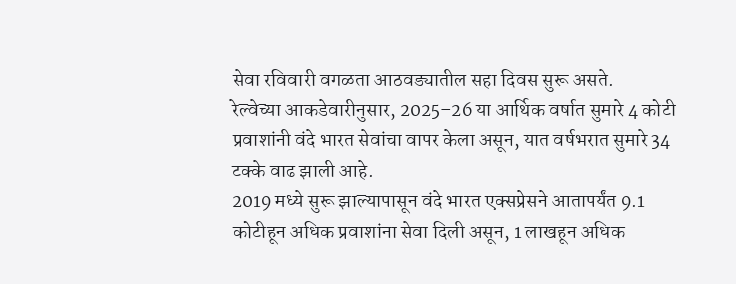सेवा रविवारी वगळता आठवड्यातील सहा दिवस सुरू असते.
रेल्वेच्या आकडेवारीनुसार, 2025–26 या आर्थिक वर्षात सुमारे 4 कोटी प्रवाशांनी वंदे भारत सेवांचा वापर केला असून, यात वर्षभरात सुमारे 34 टक्के वाढ झाली आहे.
2019 मध्ये सुरू झाल्यापासून वंदे भारत एक्सप्रेसने आतापर्यंत 9.1 कोटीहून अधिक प्रवाशांना सेवा दिली असून, 1 लाखहून अधिक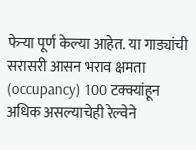फेऱ्या पूर्ण केल्या आहेत. या गाड्यांची सरासरी आसन भराव क्षमता (occupancy) 100 टक्क्यांहून अधिक असल्याचेही रेल्वेने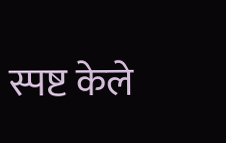स्पष्ट केले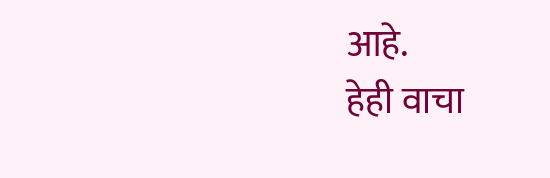आहे.
हेही वाचा